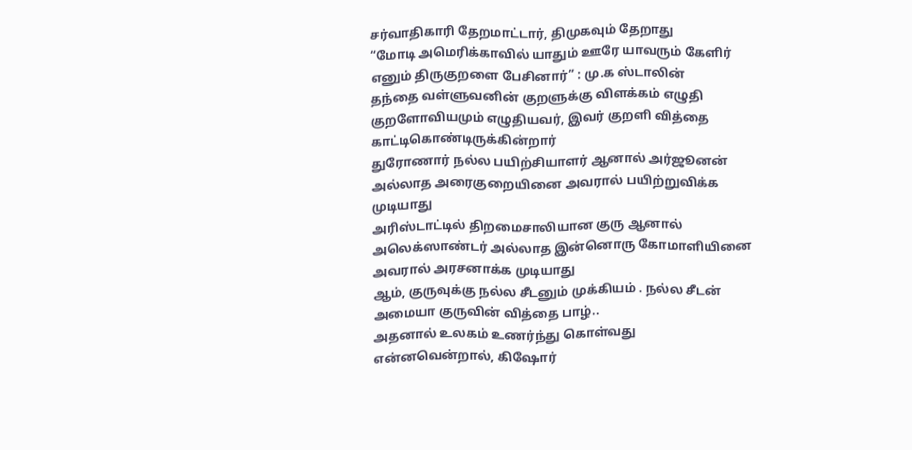சர்வாதிகாரி தேறமாட்டார், திமுகவும் தேறாது
“மோடி அமெரிக்காவில் யாதும் ஊரே யாவரும் கேளிர் எனும் திருகுறளை பேசினார்” : மு.க ஸ்டாலின்
தந்தை வள்ளுவனின் குறளுக்கு விளக்கம் எழுதி குறளோவியமும் எழுதியவர், இவர் குறளி வித்தை காட்டிகொண்டிருக்கின்றார்
துரோணார் நல்ல பயிற்சியாளர் ஆனால் அர்ஜூனன் அல்லாத அரைகுறையினை அவரால் பயிற்றுவிக்க முடியாது
அரிஸ்டாட்டில் திறமைசாலியான குரு ஆனால் அலெக்ஸாண்டர் அல்லாத இன்னொரு கோமாளியினை அவரால் அரசனாக்க முடியாது
ஆம், குருவுக்கு நல்ல சீடனும் முக்கியம் . நல்ல சீடன் அமையா குருவின் வித்தை பாழ்..
அதனால் உலகம் உணர்ந்து கொள்வது என்னவென்றால், கிஷோர்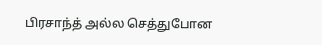பிரசாந்த் அல்ல செத்துபோன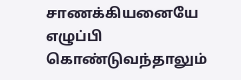சாணக்கியனையே எழுப்பி கொண்டுவந்தாலும்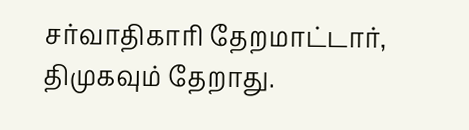சர்வாதிகாரி தேறமாட்டார், திமுகவும் தேறாது.